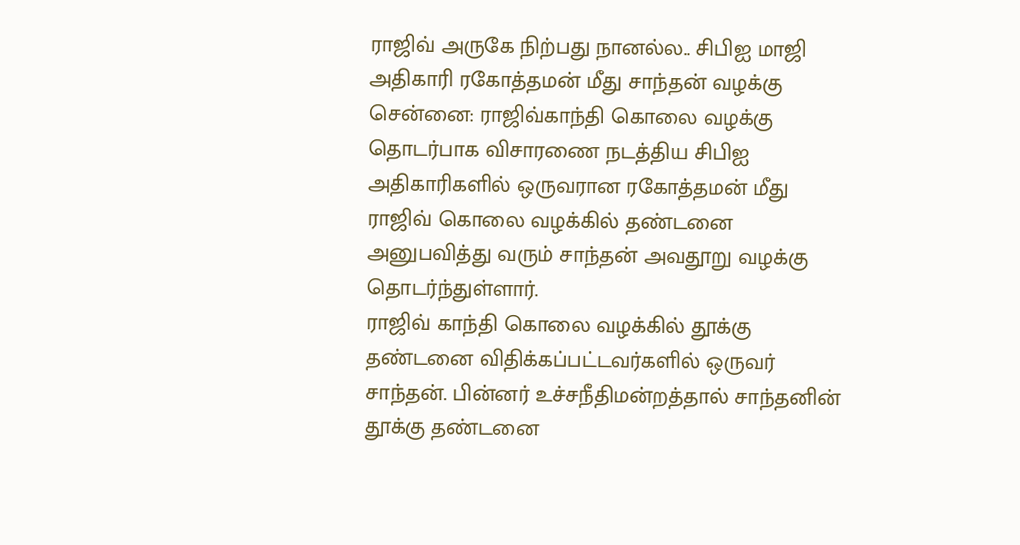ராஜிவ் அருகே நிற்பது நானல்ல.. சிபிஐ மாஜி அதிகாரி ரகோத்தமன் மீது சாந்தன் வழக்கு
சென்னை: ராஜிவ்காந்தி கொலை வழக்கு தொடர்பாக விசாரணை நடத்திய சிபிஐ அதிகாரிகளில் ஒருவரான ரகோத்தமன் மீது ராஜிவ் கொலை வழக்கில் தண்டனை அனுபவித்து வரும் சாந்தன் அவதூறு வழக்கு தொடர்ந்துள்ளார்.
ராஜிவ் காந்தி கொலை வழக்கில் தூக்கு தண்டனை விதிக்கப்பட்டவர்களில் ஒருவர் சாந்தன். பின்னர் உச்சநீதிமன்றத்தால் சாந்தனின் தூக்கு தண்டனை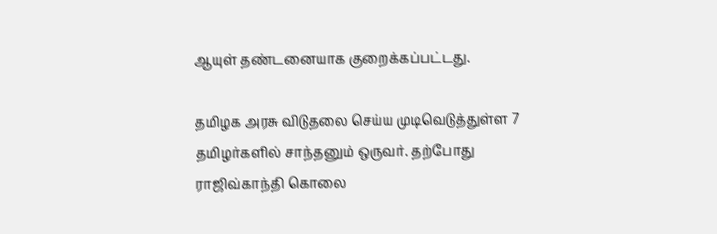ஆயுள் தண்டனையாக குறைக்கப்பட்டது.

தமிழக அரசு விடுதலை செய்ய முடிவெடுத்துள்ள 7 தமிழர்களில் சாந்தனும் ஒருவர். தற்போது ராஜிவ்காந்தி கொலை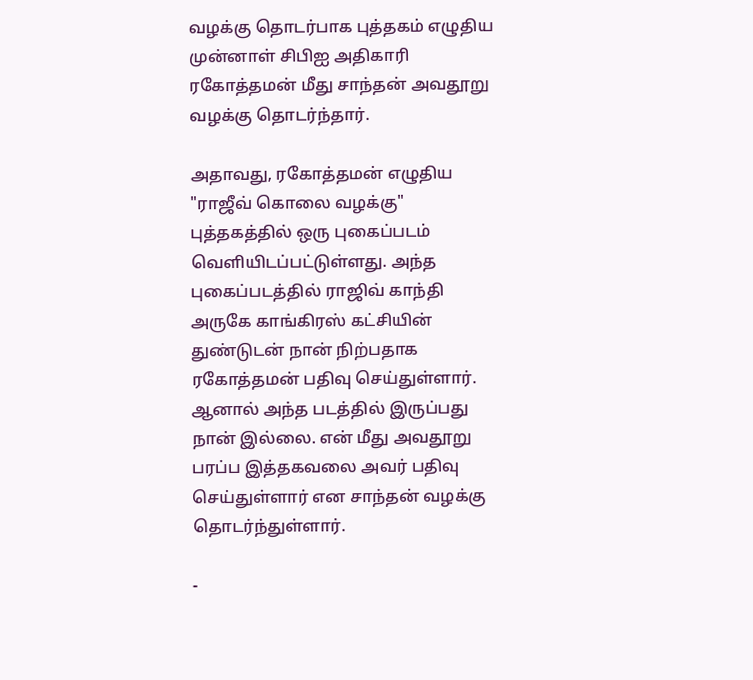வழக்கு தொடர்பாக புத்தகம் எழுதிய முன்னாள் சிபிஐ அதிகாரி ரகோத்தமன் மீது சாந்தன் அவதூறு வழக்கு தொடர்ந்தார்.

அதாவது, ரகோத்தமன் எழுதிய "ராஜீவ் கொலை வழக்கு" புத்தகத்தில் ஒரு புகைப்படம் வெளியிடப்பட்டுள்ளது. அந்த புகைப்படத்தில் ராஜிவ் காந்தி அருகே காங்கிரஸ் கட்சியின் துண்டுடன் நான் நிற்பதாக ரகோத்தமன் பதிவு செய்துள்ளார். ஆனால் அந்த படத்தில் இருப்பது நான் இல்லை. என் மீது அவதூறு பரப்ப இத்தகவலை அவர் பதிவு செய்துள்ளார் என சாந்தன் வழக்கு தொடர்ந்துள்ளார்.

-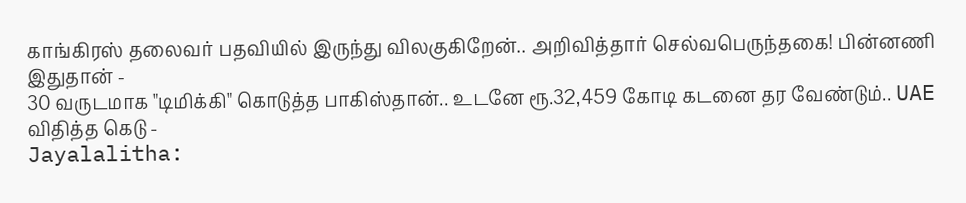காங்கிரஸ் தலைவர் பதவியில் இருந்து விலகுகிறேன்.. அறிவித்தார் செல்வபெருந்தகை! பின்னணி இதுதான் -
30 வருடமாக "டிமிக்கி" கொடுத்த பாகிஸ்தான்.. உடனே ரூ.32,459 கோடி கடனை தர வேண்டும்.. UAE விதித்த கெடு -
Jayalalitha: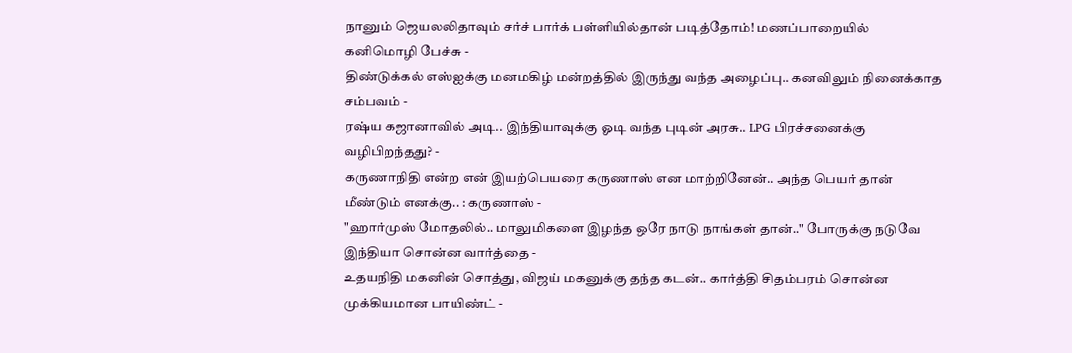நானும் ஜெயலலிதாவும் சர்ச் பார்க் பள்ளியில்தான் படித்தோம்! மணப்பாறையில் கனிமொழி பேச்சு -
திண்டுக்கல் எஸ்ஐக்கு மனமகிழ் மன்றத்தில் இருந்து வந்த அழைப்பு.. கனவிலும் நினைக்காத சம்பவம் -
ரஷ்ய கஜானாவில் அடி.. இந்தியாவுக்கு ஓடி வந்த புடின் அரசு.. LPG பிரச்சனைக்கு வழிபிறந்தது? -
கருணாநிதி என்ற என் இயற்பெயரை கருணாஸ் என மாற்றினேன்.. அந்த பெயர் தான் மீண்டும் எனக்கு.. : கருணாஸ் -
"ஹார்முஸ் மோதலில்.. மாலுமிகளை இழந்த ஒரே நாடு நாங்கள் தான்.." போருக்கு நடுவே இந்தியா சொன்ன வார்த்தை -
உதயநிதி மகனின் சொத்து, விஜய் மகனுக்கு தந்த கடன்.. கார்த்தி சிதம்பரம் சொன்ன முக்கியமான பாயிண்ட் -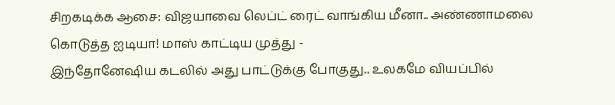சிறகடிக்க ஆசை: விஜயாவை லெப்ட் ரைட் வாங்கிய மீனா.. அண்ணாமலை கொடுத்த ஐடியா! மாஸ் காட்டிய முத்து -
இந்தோனேஷிய கடலில் அது பாட்டுக்கு போகுது.. உலகமே வியப்பில்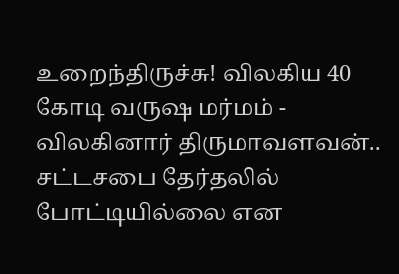உறைந்திருச்சு! விலகிய 40 கோடி வருஷ மர்மம் -
விலகினார் திருமாவளவன்.. சட்டசபை தேர்தலில் போட்டியில்லை என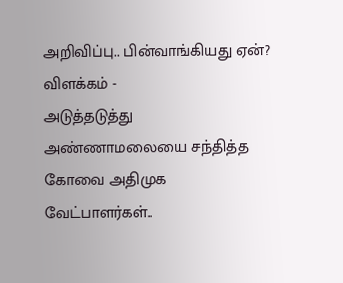அறிவிப்பு.. பின்வாங்கியது ஏன்? விளக்கம் -
அடுத்தடுத்து அண்ணாமலையை சந்தித்த கோவை அதிமுக வேட்பாளர்கள்..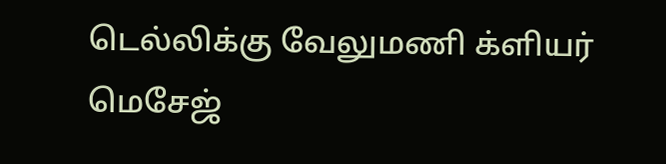டெல்லிக்கு வேலுமணி க்ளியர் மெசேஜ்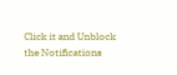Click it and Unblock the Notifications